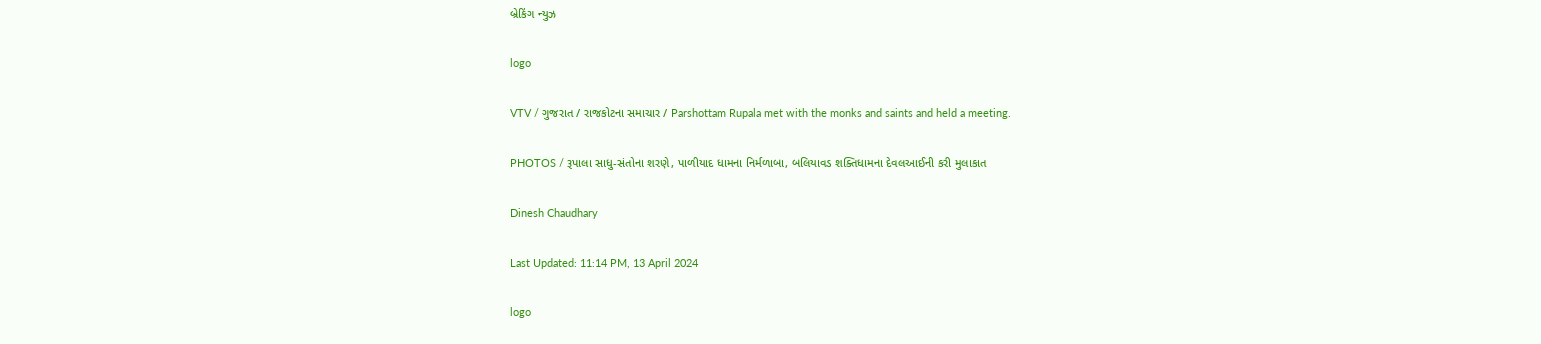બ્રેકિંગ ન્યુઝ

logo

VTV / ગુજરાત / રાજકોટના સમાચાર / Parshottam Rupala met with the monks and saints and held a meeting.

PHOTOS / રૂપાલા સાધુ-સંતોના શરણે, પાળીયાદ ધામના નિર્મળાબા, બલિયાવડ શક્તિધામના દેવલઆઈની કરી મુલાકાત

Dinesh Chaudhary

Last Updated: 11:14 PM, 13 April 2024

logo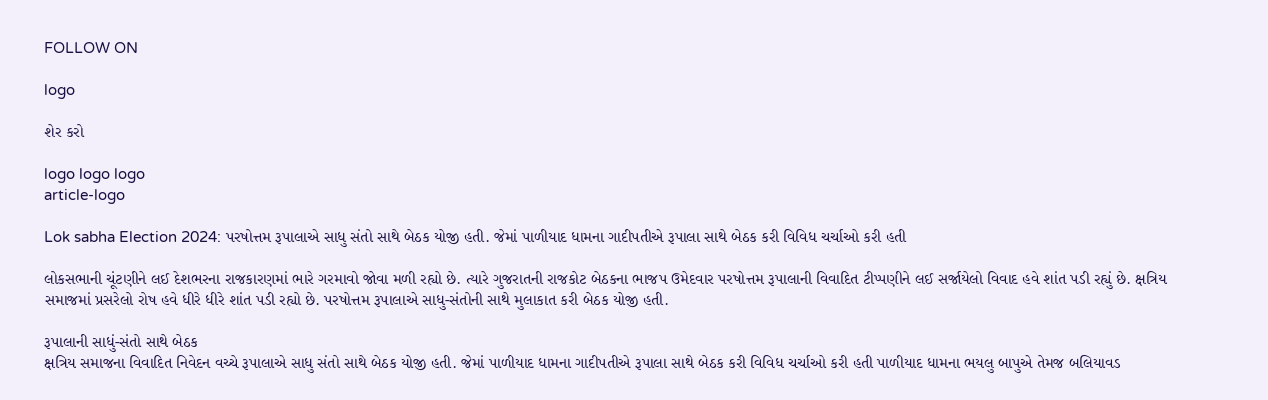FOLLOW ON

logo

શેર કરો

logo logo logo
article-logo

Lok sabha Election 2024: પરષોત્તમ રૂપાલાએ સાધુ સંતો સાથે બેઠક યોજી હતી. જેમાં પાળીયાદ ધામના ગાદીપતીએ રૂપાલા સાથે બેઠક કરી વિવિધ ચર્ચાઓ કરી હતી

લોકસભાની ચૂંટણીને લઈ દેશભરના રાજકારણમાં ભારે ગરમાવો જોવા મળી રહ્યો છે. ત્યારે ગુજરાતની રાજકોટ બેઠકના ભાજપ ઉમેદવાર પરષોત્તમ રૂપાલાની વિવાદિત ટીપ્પણીને લઈ સર્જાયેલો વિવાદ હવે શાંત પડી રહ્યું છે. ક્ષત્રિય સમાજમાં પ્રસરેલો રોષ હવે ધીરે ધીરે શાંત પડી રહ્યો છે. પરષોત્તમ રૂપાલાએ સાધુ-સંતોની સાથે મુલાકાત કરી બેઠક યોજી હતી.

રૂપાલાની સાધું-સંતો સાથે બેઠક
ક્ષત્રિય સમાજના વિવાદિત નિવેદન વચ્ચે રૂપાલાએ સાધુ સંતો સાથે બેઠક યોજી હતી. જેમાં પાળીયાદ ધામના ગાદીપતીએ રૂપાલા સાથે બેઠક કરી વિવિધ ચર્ચાઓ કરી હતી પાળીયાદ ધામના ભયલુ બાપુએ તેમજ બલિયાવડ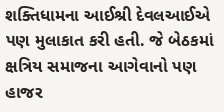શક્તિધામના આઈશ્રી દેવલઆઈએ પણ મુલાકાત કરી હતી. જે બેઠકમાં ક્ષત્રિય સમાજના આગેવાનો પણ હાજર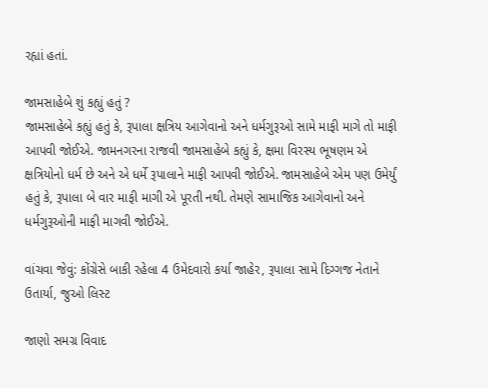રહ્યાં હતાં.

જામસાહેબે શું કહ્યું હતું ?
જામસાહેબે કહ્યું હતું કે, રૂપાલા ક્ષત્રિય આગેવાનો અને ધર્મગુરૂઓ સામે માફી માગે તો માફી આપવી જોઈએ. જામનગરના રાજવી જામસાહેબે કહ્યું કે, ક્ષમા વિરસ્ય ભૂષણમ એ ક્ષત્રિયોનો ધર્મ છે અને એ ધર્મે રૂપાલાને માફી આપવી જોઈએ. જામસાહેબે એમ પણ ઉમેર્યું હતું કે, રૂપાલા બે વાર માફી માગી એ પૂરતી નથી. તેમણે સામાજિક આગેવાનો અને ધર્મગુરૂઓની માફી માગવી જોઈએ.

વાંચવા જેવું: કોંગ્રેસે બાકી રહેલા 4 ઉમેદવારો કર્યા જાહેર, રૂપાલા સામે દિગ્ગજ નેતાને ઉતાર્યા, જુઓ લિસ્ટ

જાણો સમગ્ર વિવાદ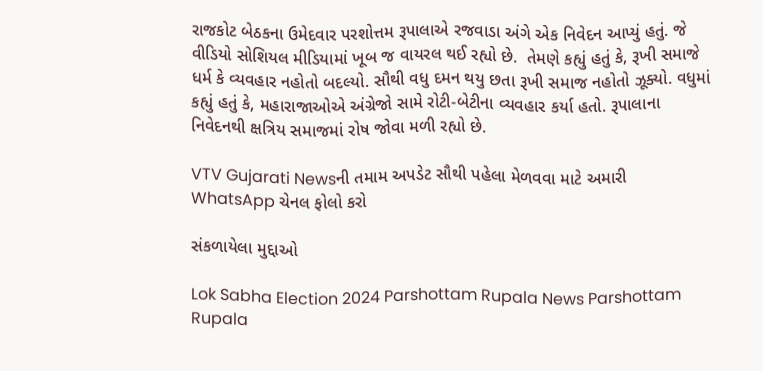રાજકોટ બેઠકના ઉમેદવાર પરશોત્તમ રૂપાલાએ રજવાડા અંગે એક નિવેદન આપ્યું હતું. જે વીડિયો સોશિયલ મીડિયામાં ખૂબ જ વાયરલ થઈ રહ્યો છે.  તેમણે કહ્યું હતું કે, રૂખી સમાજે ધર્મ કે વ્યવહાર નહોતો બદલ્યો. સૌથી વધુ દમન થયુ છતા રૂખી સમાજ નહોતો ઝૂક્યો. વધુમાં કહ્યું હતું કે, મહારાજાઓએ અંગ્રેજો સામે રોટી-બેટીના વ્યવહાર કર્યા હતો. રૂપાલાના નિવેદનથી ક્ષત્રિય સમાજમાં રોષ જોવા મળી રહ્યો છે.

VTV Gujarati Newsની તમામ અપડેટ સૌથી પહેલા મેળવવા માટે અમારી WhatsApp ચેનલ ફોલો કરો

સંકળાયેલા મુદ્દાઓ

Lok Sabha Election 2024 Parshottam Rupala News Parshottam Rupala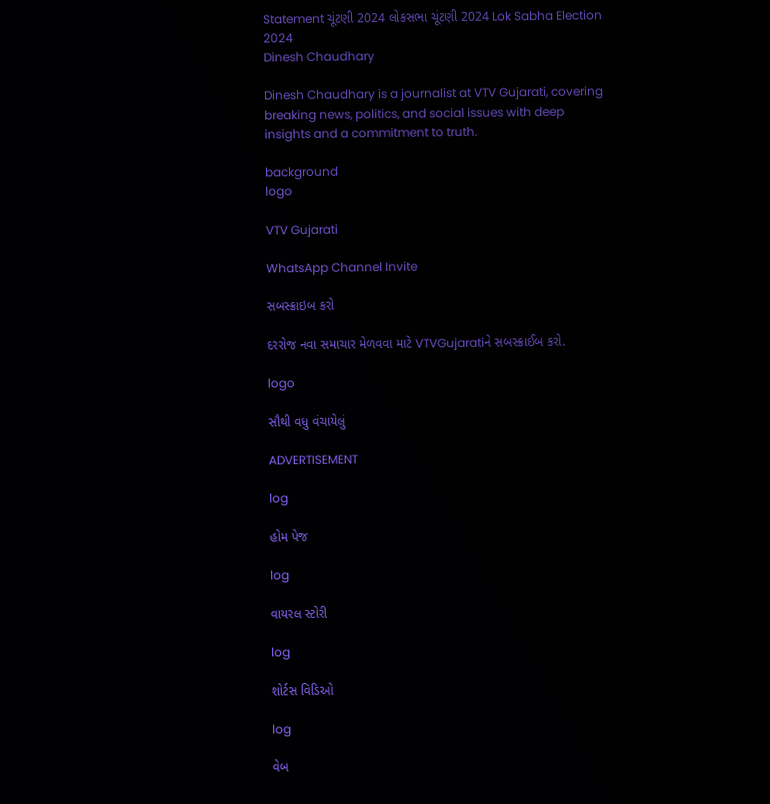Statement ચૂંટણી 2024 લોકસભા ચૂંટણી 2024 Lok Sabha Election 2024
Dinesh Chaudhary

Dinesh Chaudhary is a journalist at VTV Gujarati, covering breaking news, politics, and social issues with deep insights and a commitment to truth.

background
logo

VTV Gujarati

WhatsApp Channel Invite

સબસ્ક્રાઇબ કરો

દરરોજ નવા સમાચાર મેળવવા માટે VTVGujaratiને સબસ્ક્રાઈબ કરો.

logo

સૌથી વધુ વંચાયેલું

ADVERTISEMENT

log

હોમ પેજ

log

વાયરલ સ્ટોરી

log

શોર્ટસ વિડિઓ

log

વેબ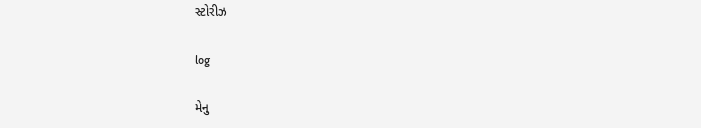સ્ટોરીઝ

log

મેનુ